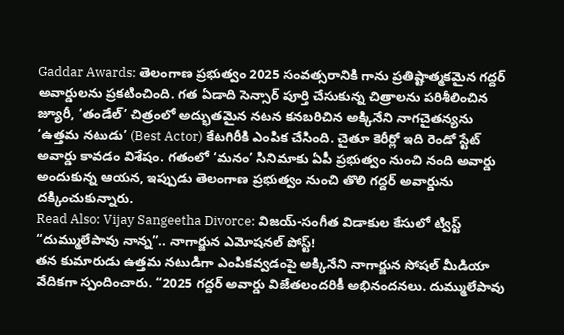Gaddar Awards: తెలంగాణ ప్రభుత్వం 2025 సంవత్సరానికి గాను ప్రతిష్టాత్మకమైన గద్దర్ అవార్డులను ప్రకటించింది. గత ఏడాది సెన్సార్ పూర్తి చేసుకున్న చిత్రాలను పరిశీలించిన జ్యూరీ, ‘తండేల్’ చిత్రంలో అద్భుతమైన నటన కనబరిచిన అక్కినేని నాగచైతన్యను ‘ఉత్తమ నటుడు’ (Best Actor) కేటగిరీకి ఎంపిక చేసింది. చైతూ కెరీర్లో ఇది రెండో స్టేట్ అవార్డు కావడం విశేషం. గతంలో ‘మనం’ సినిమాకు ఏపీ ప్రభుత్వం నుంచి నంది అవార్డు అందుకున్న ఆయన, ఇప్పుడు తెలంగాణ ప్రభుత్వం నుంచి తొలి గద్దర్ అవార్డును దక్కించుకున్నారు.
Read Also: Vijay Sangeetha Divorce: విజయ్-సంగీత విడాకుల కేసులో ట్విస్ట్
“దుమ్ములేపావు నాన్న”.. నాగార్జున ఎమోషనల్ పోస్ట్!
తన కుమారుడు ఉత్తమ నటుడిగా ఎంపికవ్వడంపై అక్కినేని నాగార్జున సోషల్ మీడియా వేదికగా స్పందించారు. “2025 గద్దర్ అవార్డు విజేతలందరికీ అభినందనలు. దుమ్ములేపావు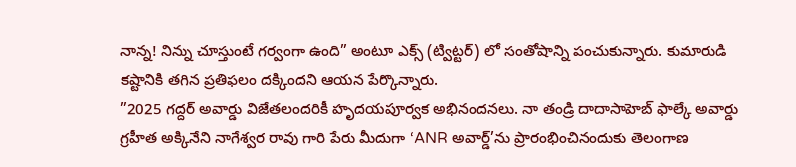నాన్న! నిన్ను చూస్తుంటే గర్వంగా ఉంది” అంటూ ఎక్స్ (ట్విట్టర్) లో సంతోషాన్ని పంచుకున్నారు. కుమారుడి కష్టానికి తగిన ప్రతిఫలం దక్కిందని ఆయన పేర్కొన్నారు.
”2025 గద్దర్ అవార్డు విజేతలందరికీ హృదయపూర్వక అభినందనలు. నా తండ్రి దాదాసాహెబ్ ఫాల్కే అవార్డు గ్రహీత అక్కినేని నాగేశ్వర రావు గారి పేరు మీదుగా ‘ANR అవార్డ్’ను ప్రారంభించినందుకు తెలంగాణ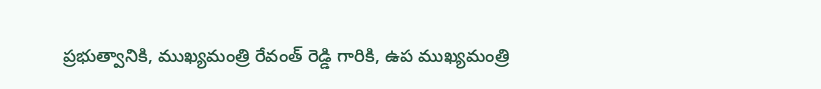ప్రభుత్వానికి, ముఖ్యమంత్రి రేవంత్ రెడ్డి గారికి, ఉప ముఖ్యమంత్రి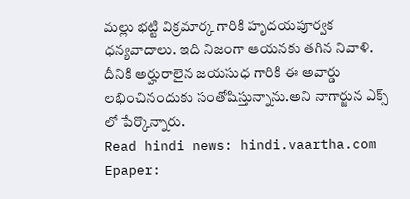మల్లు భట్టి విక్రమార్క గారికి హృదయపూర్వక ధన్యవాదాలు. ఇది నిజంగా ఆయనకు తగిన నివాళి. దీనికి అర్హురాలైన జయసుధ గారికి ఈ అవార్డు లభించినందుకు సంతోషిస్తున్నాను.అని నాగార్జున ఎక్స్ లో పేర్కొన్నారు.
Read hindi news: hindi.vaartha.com
Epaper: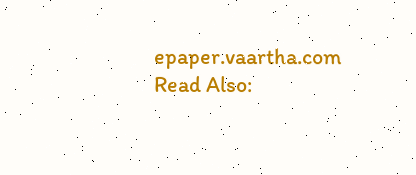epaper.vaartha.com
Read Also: